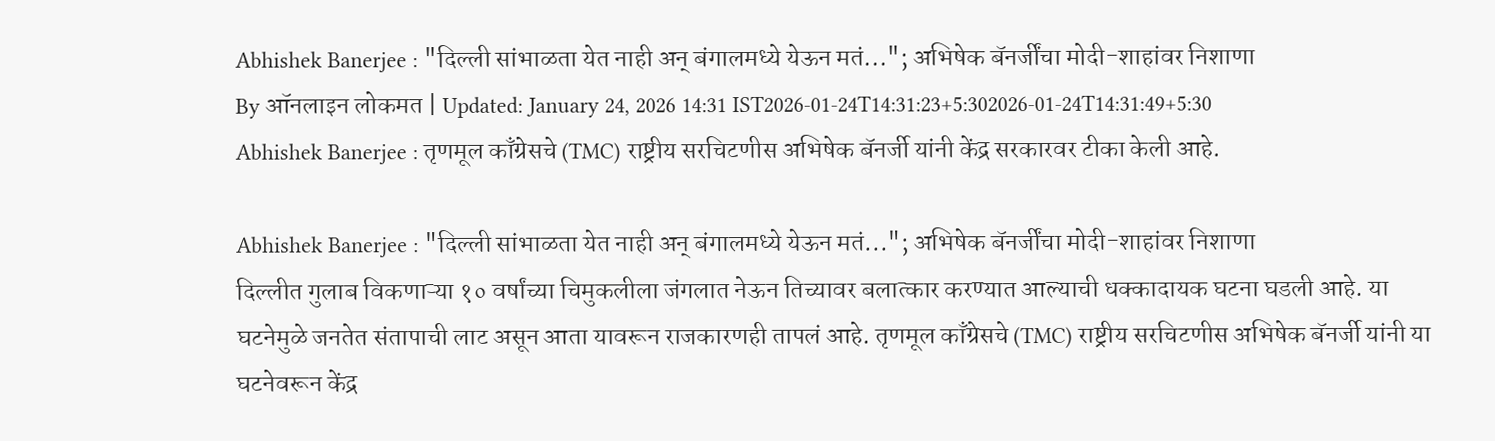Abhishek Banerjee : "दिल्ली सांभाळता येत नाही अन् बंगालमध्ये येऊन मतं..."; अभिषेक बॅनर्जींचा मोदी-शाहांवर निशाणा
By ऑनलाइन लोकमत | Updated: January 24, 2026 14:31 IST2026-01-24T14:31:23+5:302026-01-24T14:31:49+5:30
Abhishek Banerjee : तृणमूल काँग्रेसचे (TMC) राष्ट्रीय सरचिटणीस अभिषेक बॅनर्जी यांनी केंद्र सरकारवर टीका केली आहे.

Abhishek Banerjee : "दिल्ली सांभाळता येत नाही अन् बंगालमध्ये येऊन मतं..."; अभिषेक बॅनर्जींचा मोदी-शाहांवर निशाणा
दिल्लीत गुलाब विकणाऱ्या १० वर्षांच्या चिमुकलीला जंगलात नेऊन तिच्यावर बलात्कार करण्यात आल्याची धक्कादायक घटना घडली आहे. या घटनेमुळे जनतेत संतापाची लाट असून आता यावरून राजकारणही तापलं आहे. तृणमूल काँग्रेसचे (TMC) राष्ट्रीय सरचिटणीस अभिषेक बॅनर्जी यांनी या घटनेवरून केंद्र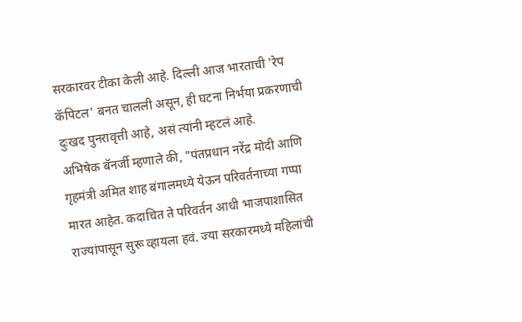सरकारवर टीका केली आहे. दिल्ली आज भारताची 'रेप कॅपिटल' बनत चालली असून, ही घटना निर्भया प्रकरणाची दुःखद पुनरावृत्ती आहे, असं त्यांनी म्हटलं आहे.
अभिषेक बॅनर्जी म्हणाले की, "पंतप्रधान नरेंद्र मोदी आणि गृहमंत्री अमित शाह बंगालमध्ये येऊन परिवर्तनाच्या गप्पा मारत आहेत. कदाचित ते परिवर्तन आधी भाजपाशासित राज्यांपासून सुरू व्हायला हवं. ज्या सरकारमध्ये महिलांची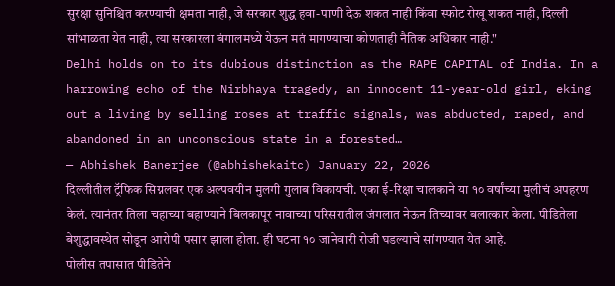सुरक्षा सुनिश्चित करण्याची क्षमता नाही, जे सरकार शुद्ध हवा-पाणी देऊ शकत नाही किंवा स्फोट रोखू शकत नाही, दिल्ली सांभाळता येत नाही, त्या सरकारला बंगालमध्ये येऊन मतं मागण्याचा कोणताही नैतिक अधिकार नाही."
Delhi holds on to its dubious distinction as the RAPE CAPITAL of India. In a harrowing echo of the Nirbhaya tragedy, an innocent 11-year-old girl, eking out a living by selling roses at traffic signals, was abducted, raped, and abandoned in an unconscious state in a forested…
— Abhishek Banerjee (@abhishekaitc) January 22, 2026
दिल्लीतील ट्रॅफिक सिग्नलवर एक अल्पवयीन मुलगी गुलाब विकायची. एका ई-रिक्षा चालकाने या १० वर्षांच्या मुलीचं अपहरण केलं. त्यानंतर तिला चहाच्या बहाण्याने बिलकापूर नावाच्या परिसरातील जंगलात नेऊन तिच्यावर बलात्कार केला. पीडितेला बेशुद्धावस्थेत सोडून आरोपी पसार झाला होता. ही घटना १० जानेवारी रोजी घडल्याचे सांगण्यात येत आहे.
पोलीस तपासात पीडितेने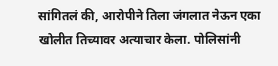सांगितलं की, आरोपीने तिला जंगलात नेऊन एका खोलीत तिच्यावर अत्याचार केला. पोलिसांनी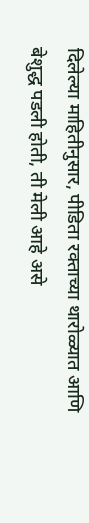दिलेल्या माहितीनुसार, पीडिता रक्ताच्या थारोळ्यात आणि बेशुद्ध पडली होती, ती मेली आहे असे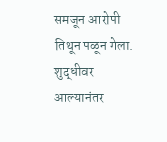समजून आरोपी तिथून पळून गेला. शुद्धीवर आल्यानंतर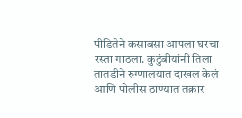पीडितेने कसाबसा आपला घरचा रस्ता गाठला. कुटुंबीयांनी तिला तातडीने रुग्णालयात दाखल केलं आणि पोलीस ठाण्यात तक्रार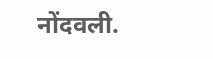नोंदवली.